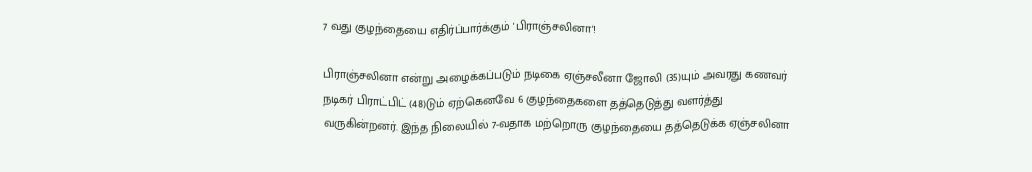7 வது குழந்தையை எதிர்ப்பார்க்கும் 'பிராஞ்சலினா'!

பிராஞ்சலினா என்று அழைக்கப்படும் நடிகை ஏஞ்சலீனா ஜோலி (35)யும் அவரது கணவர் நடிகர் பிராட்பிட் (48)டும் ஏற்கெனவே 6 குழந்தைகளை தத்தெடுத்து வளர்த்து வருகின்றனர். இந்த நிலையில் 7-வதாக மற்றொரு குழந்தையை தத்தெடுக்க ஏஞ்சலினா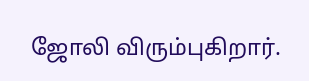ஜோலி விரும்புகிறார்.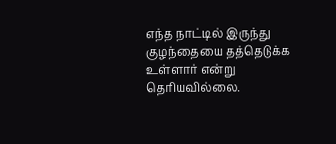எந்த நாட்டில் இருந்து குழந்தையை தத்தெடுக்க உள்ளார் என்று தெரியவில்லை.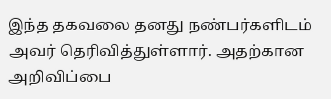இந்த தகவலை தனது நண்பர்களிடம் அவர் தெரிவித்துள்ளார். அதற்கான அறிவிப்பை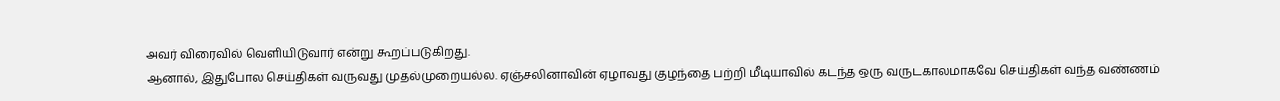அவர் விரைவில் வெளியிடுவார் என்று கூறப்படுகிறது.
ஆனால், இதுபோல செய்திகள் வருவது முதல்முறையல்ல. ஏஞ்சலினாவின் ஏழாவது குழந்தை பற்றி மீடியாவில் கடந்த ஒரு வருடகாலமாகவே செய்திகள் வந்த வண்ணம்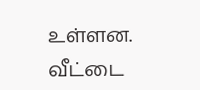உள்ளன.
வீட்டை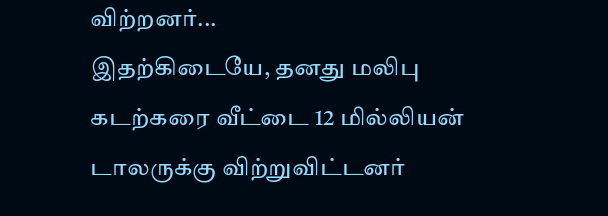விற்றனர்...
இதற்கிடையே, தனது மலிபு கடற்கரை வீட்டை 12 மில்லியன் டாலருக்கு விற்றுவிட்டனர்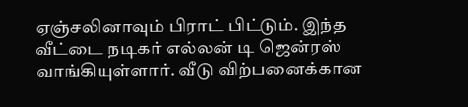ஏஞ்சலினாவும் பிராட் பிட்டும். இந்த வீட்டை நடிகர் எல்லன் டி ஜென்ரஸ் வாங்கியுள்ளார். வீடு விற்பனைக்கான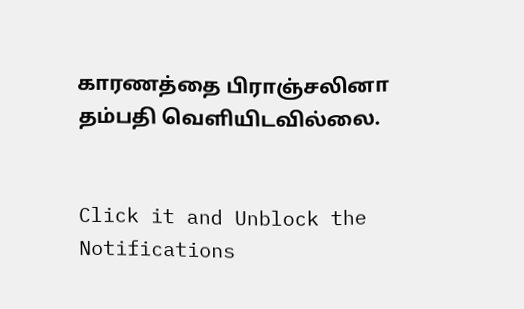காரணத்தை பிராஞ்சலினா தம்பதி வெளியிடவில்லை.


Click it and Unblock the Notifications